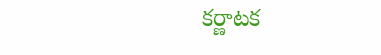కర్ణాటక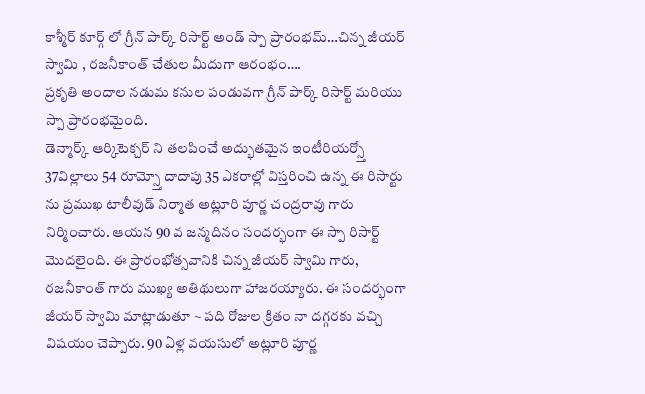కాశ్మీర్ కూర్గ్ లో గ్రీన్ పార్క్ రిసార్ట్ అండ్ స్పా ప్రారంభమ్…చిన్న జీయర్ స్వామి , రజనీకాంత్ చేతుల మీదుగా ఆరంభం….
ప్రకృతి అందాల నడుమ కనుల పండువగా గ్రీన్ పార్క్ రిసార్ట్ మరియు స్పా ప్రారంభమైంది.
డెన్మార్క్ ఆర్కిటెక్చర్ ని తలపించే అద్భుతమైన ఇంటీరియర్స్తో 37విల్లాలు 54 రూమ్స్తో దాదాపు 35 ఎకరాల్లో విస్తరించి ఉన్న ఈ రిసార్టు ను ప్రముఖ టాలీవుడ్ నిర్మాత అట్లూరి పూర్ణ చంద్రరావు గారు నిర్మించారు. ఆయన 90 వ జన్మదినం సందర్భంగా ఈ స్పా రిసార్ట్ మొదలైంది. ఈ ప్రారంభోత్సవానికి చిన్న జీయర్ స్వామి గారు, రజనీకాంత్ గారు ముఖ్య అతిథులుగా హాజరయ్యారు. ఈ సందర్భంగా జీయర్ స్వామి మాట్లాడుతూ ~ పది రోజుల క్రితం నా దగ్గరకు వచ్చి విషయం చెప్పారు. 90 ఏళ్ల వయసులో అట్లూరి పూర్ణ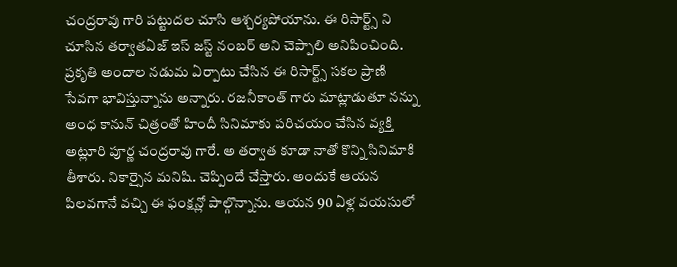చంద్రరావు గారి పట్టుదల చూసి ఆశ్చర్యపోయాను. ఈ రిసార్ట్స్ ని చూసిన తర్వాతఏజ్ ఇస్ జస్ట్ నంబర్ అని చెప్పాలి అనిపించింది. ప్రకృతి అందాల నడుమ ఏర్పాటు చేసిన ఈ రిసార్ట్స్ సకల ప్రాణి సేవగా భావిస్తున్నాను అన్నారు. రజనీకాంత్ గారు మాట్లాడుతూ నన్ను అంధ కానున్ చిత్రంతో హిందీ సినిమాకు పరిచయం చేసిన వ్యక్తి అట్లూరి పూర్ణ చంద్రరావు గారే. అ తర్వాత కూడా నాతో కొన్ని సినిమాకి తీశారు. నికార్సైన మనిషి. చెప్పిందే చేస్తారు. అందుకే ఆయన పిలవగానే వచ్చి ఈ ఫంక్షన్లో పాల్గొన్నాను. ఆయన 90 ఏళ్ల వయసులో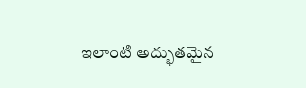ఇలాంటి అద్భుతమైన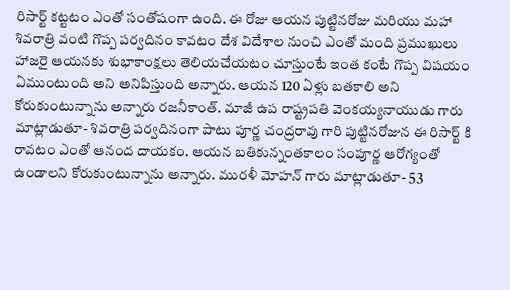రిసార్ట్ కట్టటం ఎంతో సంతోషంగా ఉంది. ఈ రోజు ఆయన పుట్టినరోజు మరియు మహా శివరాత్రి వంటి గొప్ప పర్వదినం కావటం దేశ విదేశాల నుంచి ఎంతో మంది ప్రముఖులు హాజరై ఆయనకు శుభాకాంక్షలు తెలియచేయటం చూస్తుంటే ఇంత కంటే గొప్ప విషయం ఏముంటుంది అని అనిపిస్తుంది అన్నారు. ఆయన 120 ఏళ్లు బతకాలి అని కోరుకుంటున్నాను అన్నారు రజనీకాంత్. మాజీ ఉప రాష్ట్రపతి వెంకయ్యనాయుడు గారు మాట్లాడుతూ- శివరాత్రి పర్వదినంగా పాటు పూర్ణ చంద్రరావు గారి పుట్టినరోజున ఈ రిసార్ట్ కి రావటం ఎంతో ఆనంద దాయకం. ఆయన బతికున్నంతకాలం సంపూర్ణ ఆరోగ్యంతో ఉండాలని కోరుకుంటున్నాను అన్నారు. మురళీ మోహన్ గారు మాట్లాడుతూ- 53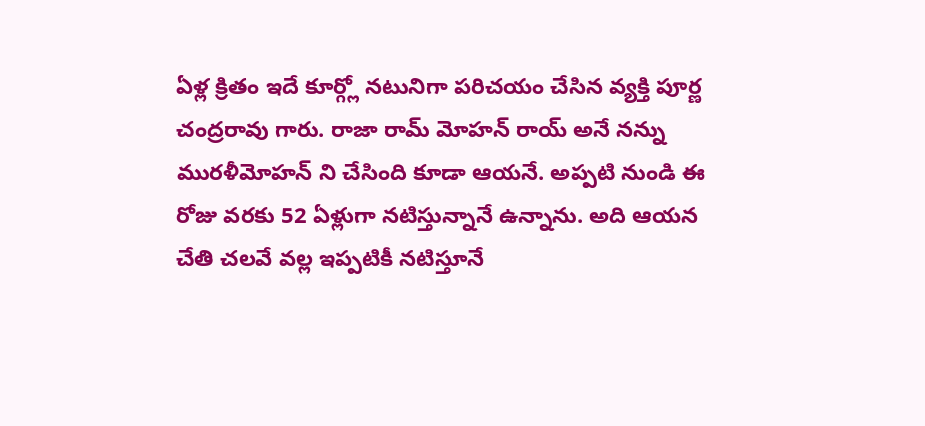ఏళ్ల క్రితం ఇదే కూర్గ్లో నటునిగా పరిచయం చేసిన వ్యక్తి పూర్ణ చంద్రరావు గారు. రాజా రామ్ మోహన్ రాయ్ అనే నన్ను మురళీమోహన్ ని చేసింది కూడా ఆయనే. అప్పటి నుండి ఈ రోజు వరకు 52 ఏళ్లుగా నటిస్తున్నానే ఉన్నాను. అది ఆయన చేతి చలవే వల్ల ఇప్పటికీ నటిస్తూనే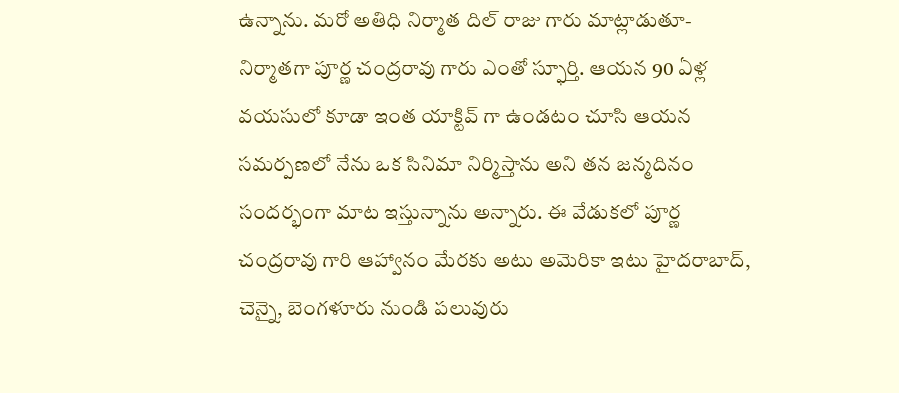ఉన్నాను. మరో అతిధి నిర్మాత దిల్ రాజు గారు మాట్లాడుతూ- నిర్మాతగా పూర్ణ చంద్రరావు గారు ఎంతో స్ఫూర్తి. ఆయన 90 ఏళ్ల వయసులో కూడా ఇంత యాక్టివ్ గా ఉండటం చూసి ఆయన సమర్పణలో నేను ఒక సినిమా నిర్మిస్తాను అని తన జన్మదినం సందర్భంగా మాట ఇస్తున్నాను అన్నారు. ఈ వేడుకలో పూర్ణ చంద్రరావు గారి ఆహ్వానం మేరకు అటు అమెరికా ఇటు హైదరాబాద్, చెన్నై, బెంగళూరు నుండి పలువురు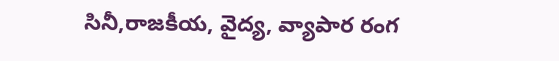సినీ,రాజకీయ, వైద్య, వ్యాపార రంగ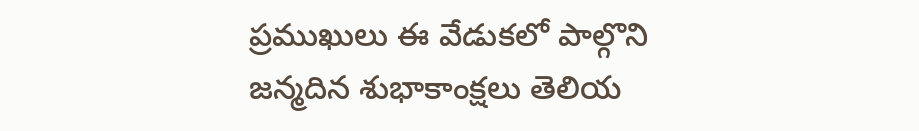ప్రముఖులు ఈ వేడుకలో పాల్గొని జన్మదిన శుభాకాంక్షలు తెలియ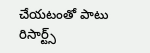చేయటంతో పాటు రిసార్ట్స్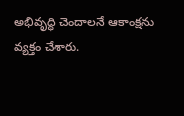అభివృద్ధి చెందాలనే ఆకాంక్షను వ్యక్తం చేశారు.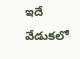ఇదే వేడుకలో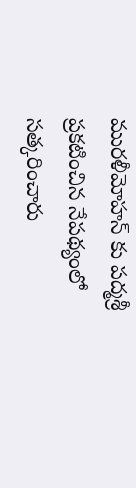మురళీమోహన్ కు పద్మశ్రీ ప్రకటించిన నేపథ్యంలో సత్కరించారు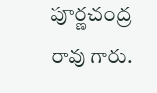పూర్ణచంద్ర రావు గారు.